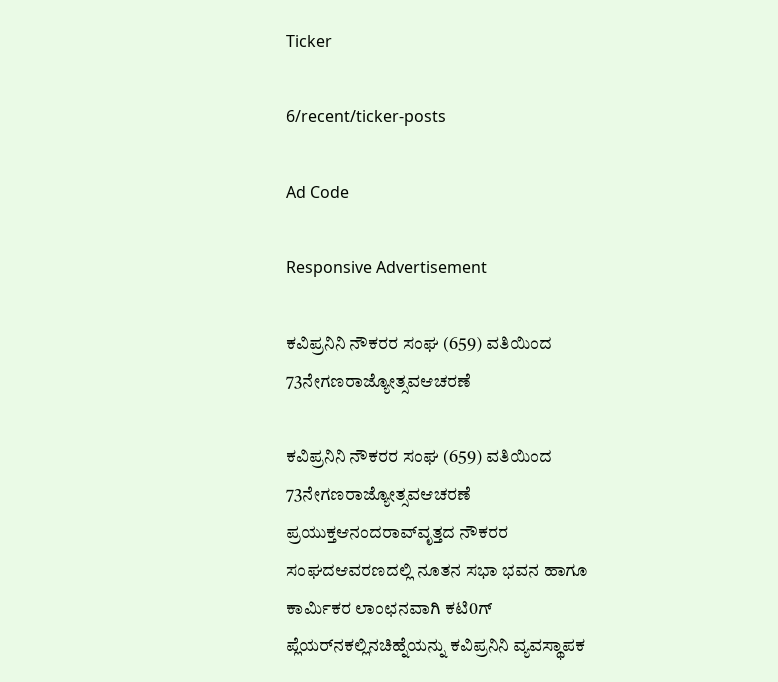Ticker

6/recent/ticker-posts

Ad Code

Responsive Advertisement

ಕವಿಪ್ರನಿನಿ ನೌಕರರ ಸಂಘ (659) ವತಿಯಿಂದ 73ನೇಗಣರಾಜ್ಯೋತ್ಸವಆಚರಣೆ

ಕವಿಪ್ರನಿನಿ ನೌಕರರ ಸಂಘ (659) ವತಿಯಿಂದ 73ನೇಗಣರಾಜ್ಯೋತ್ಸವಆಚರಣೆ ಪ್ರಯುಕ್ತಆನಂದರಾವ್‌ವೃತ್ತದ ನೌಕರರ ಸಂಘದಆವರಣದಲ್ಲಿ ನೂತನ ಸಭಾ ಭವನ ಹಾಗೂ ಕಾರ್ಮಿಕರ ಲಾಂಛನವಾಗಿ ಕಟಿ0ಗ್ ಪ್ಲೆಯರ್‌ನಕಲ್ಲಿನಚಿಹ್ನೆಯನ್ನು ಕವಿಪ್ರನಿನಿ ವ್ಯವಸ್ಥಾಪಕ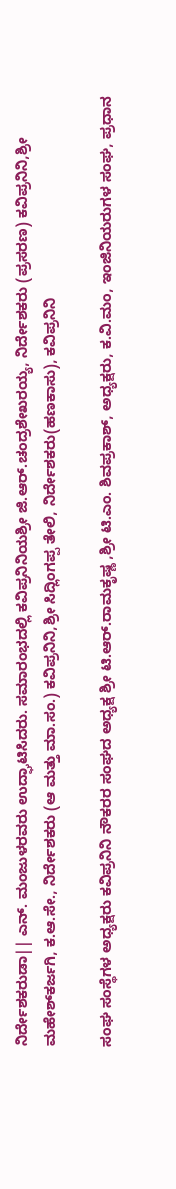ನಿರ್ದೇಶಕರುಡಾ|| ಎನ್. ಮಂಜುಳರವರು ಉದ್ಘಾಟಿಸಿದರು. ಸಮಾರಂಭದಲ್ಲಿ ಕವಿಪ್ರನಿನಿಯಶ್ರೀ ಜಿ.ಆರ್.ಚಂದ್ರಶೇಖರಯ್ಯ, ನಿರ್ದೇಶಕರು (ಪ್ರಸರಣ) ಕವಿಪ್ರನಿನಿ,ಶ್ರೀ ಮಹೇಶ್‌ಕರ್ಜಗಿ, ಕ.ಆ.ಸೇ., ನಿರ್ದೇಶಕರು (ಆ ಮತ್ತು ಮಾ.ಸಂ.) ಕವಿಪ್ರನಿನಿ,ಶ್ರೀ ಸಿದ್ಲಿಂಗಪ್ಪ ತೇಲಿ, ನಿರ್ದೇಶಕರು(ಹಣಕಾಸು), ಕವಿಪ್ರನಿನಿ

ಸಂಘ ಸಂಸ್ಥೆಗಳ ಅಧ್ಯಕ್ಷರು ಕವಿಪ್ರನಿನಿ ನೌಕರರ ಸಂಘದ ಅಧ್ಯಕ್ಷ ಶ್ರೀ ಟಿ.ಆರ್.ರಾಮಕೃಷ್ಣ ,ಶ್ರೀ ಟಿ.ಎಂ. ಶಿವಪ್ರಕಾಶ್, ಅಧ್ಯಕ್ಷರು, ಕ.ವಿ.ಮಂ, ಇಂಜಿನಿಯರುಗಳ ಸಂಘ, ಪ್ರಧಾನ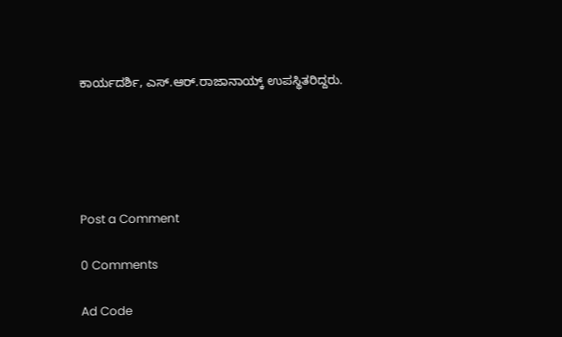ಕಾರ್ಯದರ್ಶಿ, ಎಸ್.ಆರ್.ರಾಜಾನಾಯ್ಕ್ ಉಪಸ್ಥಿತರಿದ್ದರು.





Post a Comment

0 Comments

Ad Code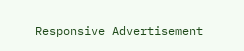Responsive Advertisement